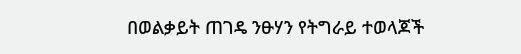በወልቃይት ጠገዴ ንፁሃን የትግራይ ተወላጆች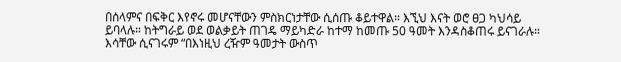በሰላምና በፍቅር እየኖሩ መሆናቸውን ምስክርነታቸው ሲሰጡ ቆይተዋል። እኚህ እናት ወሮ ፀጋ ካህሳይ ይባላሉ። ከትግራይ ወደ ወልቃይት ጠገዴ ማይካድራ ከተማ ከመጡ 50 ዓመት እንዳስቆጠሩ ይናገራሉ። እሳቸው ሲናገሩም “በእነዚህ ረዥም ዓመታት ውስጥ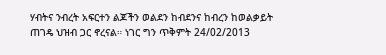ሃብትና ንብረት አፍርተን ልጆችን ወልደን ከብደንና ከብረን ከወልቃይት ጠገዴ ህዝብ ጋር ኖረናል። ነገር ግን ጥቅምት 24/02/2013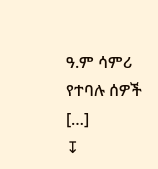ዓ.ም ሳምሪ የተባሉ ሰዎች […]
↧